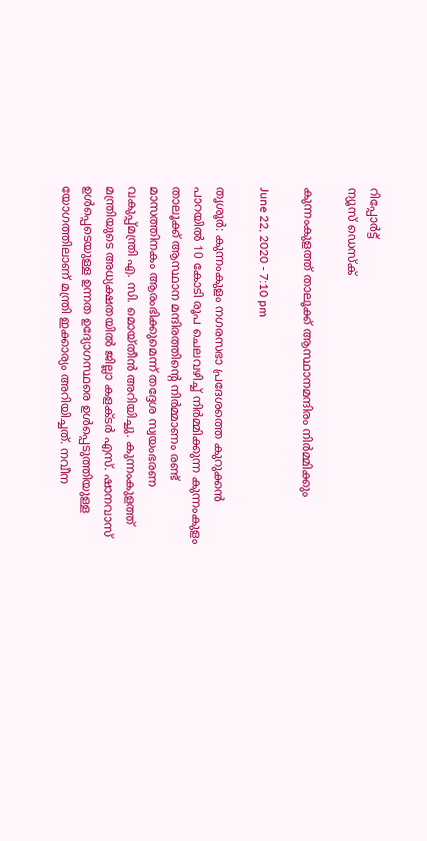റിപ്പോര്‍ട്ട്
ന്യൂസ് ഡെസ്ക്

കുന്നംകുളത്ത് താലൂക്ക് ആസ്ഥാനമന്ദിരം നിര്‍മ്മിക്കും

June 22, 2020 - 7:10 pm

തൃശൂര്‍: കുന്നംകുളം നഗരസഭാ പ്രദേശത്തെ കുറുക്കന്‍ പാറയില്‍ 10 കോടി രൂപ ചെലവഴിച്ച് നിര്‍മ്മിക്കുന്ന കുന്നംകുളം താലൂക്ക് ആസ്ഥാന മന്ദിരത്തിന്റെ നിര്‍മ്മാണം രണ്ട് മാസത്തിനകം ആരംഭിക്കുമെന്ന് തദ്ദേശ സ്വയംഭരണ വകുപ്പ്മന്ത്രി എ. സി. മൊയ്തീന്‍ അറിയിച്ചു. കുന്നംകുളത്ത് മന്ത്രിയുടെ അധ്യക്ഷതയില്‍ ജില്ലാ കളക്ടര്‍ എസ്. ഷാനവാസ് ഉള്‍പ്പെടെയുള്ള ഉന്നത ഉദ്യോഗസ്ഥരെ ഉള്‍പ്പെടുത്തിയുള്ള യോഗത്തിലാണ് മന്ത്രി ഇക്കാര്യം അറിയിച്ചത്. നവീന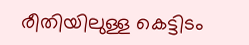രീതിയിലുള്ള കെട്ടിടം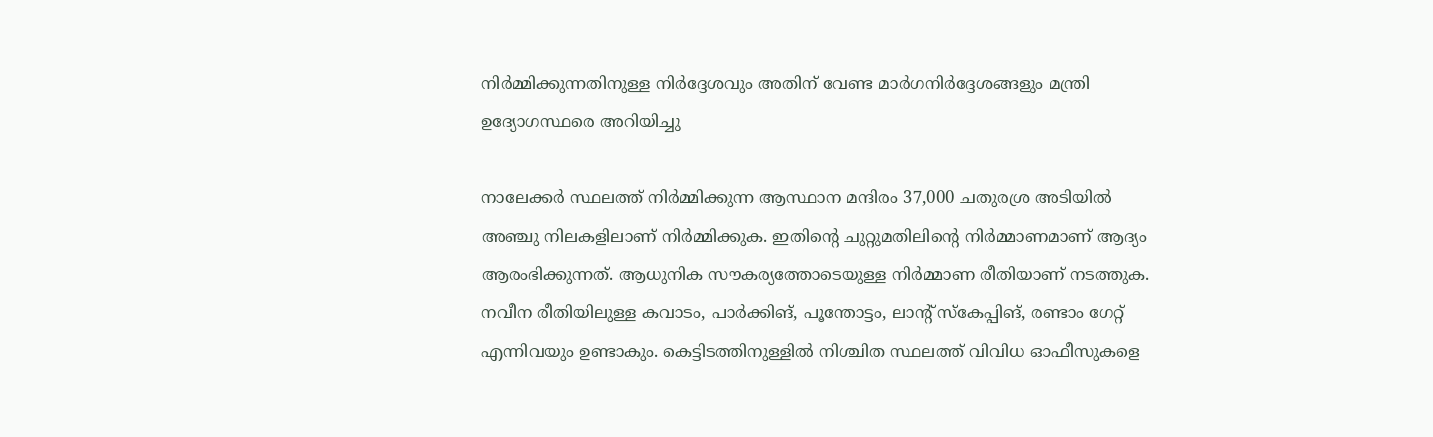നിര്‍മ്മിക്കുന്നതിനുള്ള നിര്‍ദ്ദേശവും അതിന് വേണ്ട മാര്‍ഗനിര്‍ദ്ദേശങ്ങളും മന്ത്രി ഉദ്യോഗസ്ഥരെ അറിയിച്ചു

നാലേക്കര്‍ സ്ഥലത്ത് നിര്‍മ്മിക്കുന്ന ആസ്ഥാന മന്ദിരം 37,000 ചതുരശ്ര അടിയില്‍ അഞ്ചു നിലകളിലാണ് നിര്‍മ്മിക്കുക. ഇതിന്റെ ചുറ്റുമതിലിന്റെ നിര്‍മ്മാണമാണ് ആദ്യം ആരംഭിക്കുന്നത്. ആധുനിക സൗകര്യത്തോടെയുള്ള നിര്‍മ്മാണ രീതിയാണ് നടത്തുക. നവീന രീതിയിലുള്ള കവാടം, പാര്‍ക്കിങ്, പൂന്തോട്ടം, ലാന്റ് സ്‌കേപ്പിങ്, രണ്ടാം ഗേറ്റ് എന്നിവയും ഉണ്ടാകും. കെട്ടിടത്തിനുള്ളില്‍ നിശ്ചിത സ്ഥലത്ത് വിവിധ ഓഫീസുകളെ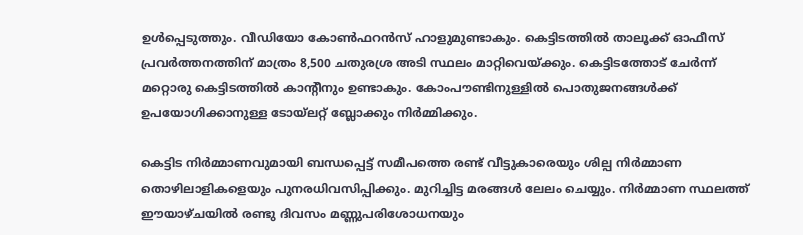ഉള്‍പ്പെടുത്തും. വീഡിയോ കോണ്‍ഫറന്‍സ് ഹാളുമുണ്ടാകും. കെട്ടിടത്തില്‍ താലൂക്ക് ഓഫീസ് പ്രവര്‍ത്തനത്തിന് മാത്രം 8,500 ചതുരശ്ര അടി സ്ഥലം മാറ്റിവെയ്ക്കും. കെട്ടിടത്തോട് ചേര്‍ന്ന് മറ്റൊരു കെട്ടിടത്തില്‍ കാന്റീനും ഉണ്ടാകും. കോംപൗണ്ടിനുള്ളില്‍ പൊതുജനങ്ങള്‍ക്ക് ഉപയോഗിക്കാനുള്ള ടോയ്‌ലറ്റ് ബ്ലോക്കും നിര്‍മ്മിക്കും.

കെട്ടിട നിര്‍മ്മാണവുമായി ബന്ധപ്പെട്ട് സമീപത്തെ രണ്ട് വീട്ടുകാരെയും ശില്പ നിര്‍മ്മാണ തൊഴിലാളികളെയും പുനരധിവസിപ്പിക്കും. മുറിച്ചിട്ട മരങ്ങള്‍ ലേലം ചെയ്യും. നിര്‍മ്മാണ സ്ഥലത്ത് ഈയാഴ്ചയില്‍ രണ്ടു ദിവസം മണ്ണുപരിശോധനയും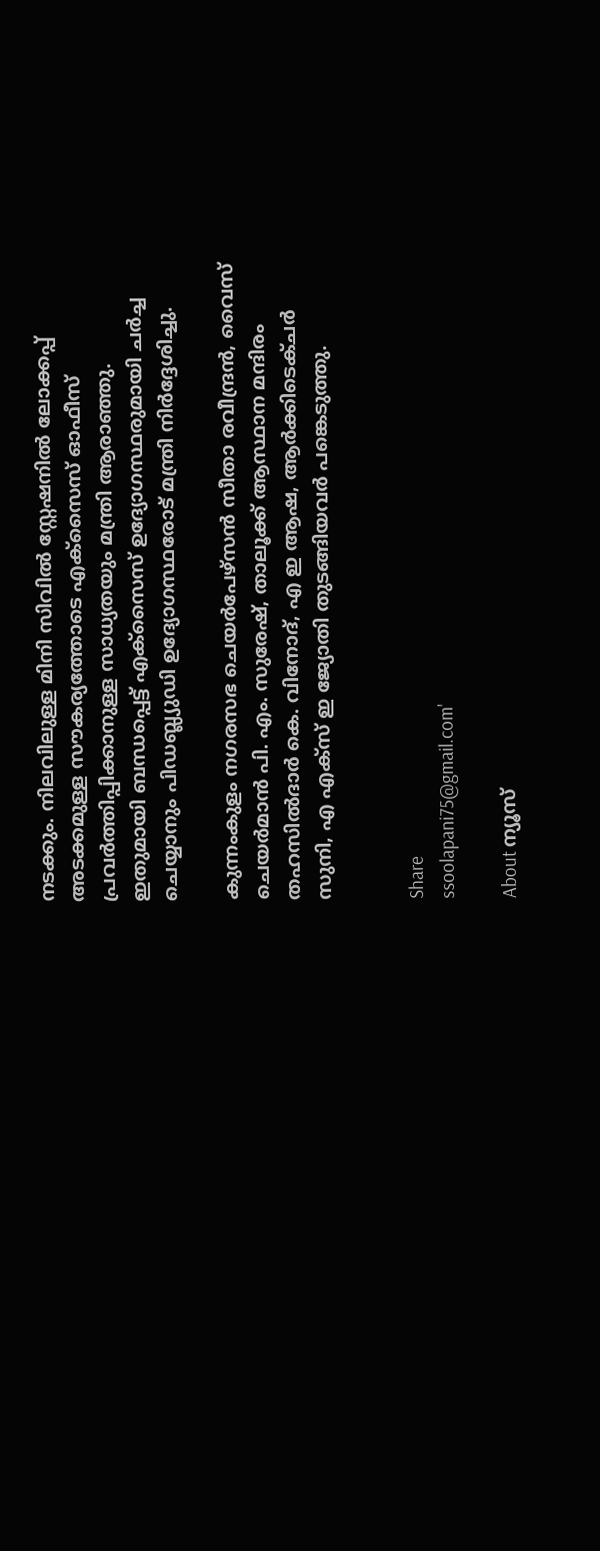നടക്കും. നിലവിലുള്ള മിനി സിവില്‍ സ്റ്റേഷനില്‍ ലോക്കപ്പ് അടക്കമുള്ള സൗകര്യത്തോടെ എക്‌സൈസ് ഓഫീസ് പ്രവര്‍ത്തിപ്പിക്കാനുള്ള സാധ്യതയും മന്ത്രി ആരാഞ്ഞു. ഇതുമായി ബന്ധപ്പെട്ട് എക്‌സൈസ് ഉദ്യോഗസ്ഥരുമായി ചര്‍ച്ച ചെയ്യാനും പിഡബ്ല്യുഡി ഉദ്യോഗസ്ഥരോട് മന്ത്രി നിര്‍ദ്ദേശിച്ചു.

കുന്നംകുളം നഗരസഭ ചെയര്‍പേഴ്‌സന്‍ സീതാ രവീന്ദ്രന്‍, വൈസ് ചെയര്‍മാന്‍ പി. എം. സുരേഷ്, താലൂക്ക് ആസ്ഥാന മന്ദിരം തഹസില്‍ദാര്‍ കെ. വിനോദ്, എ ഇ ആഷ, ആര്‍ക്കിടെക്ചര്‍ സുനി, എ എക്‌സ് ഇ ജ്യോതി തുടങ്ങിയവര്‍ പങ്കെടുത്തു.


Share
ssoolapani75@gmail.com'

About ന്യൂസ്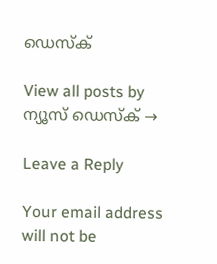ഡെസ്ക്

View all posts by ന്യൂസ് ഡെസ്ക് →

Leave a Reply

Your email address will not be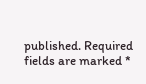published. Required fields are marked *